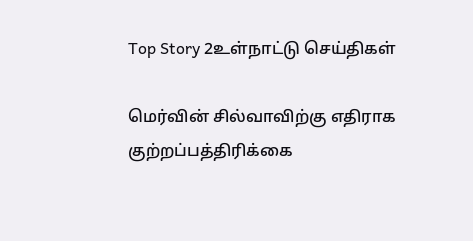Top Story 2உள்நாட்டு செய்திகள்

மெர்வின் சில்வாவிற்கு எதிராக குற்றப்பத்திரிக்கை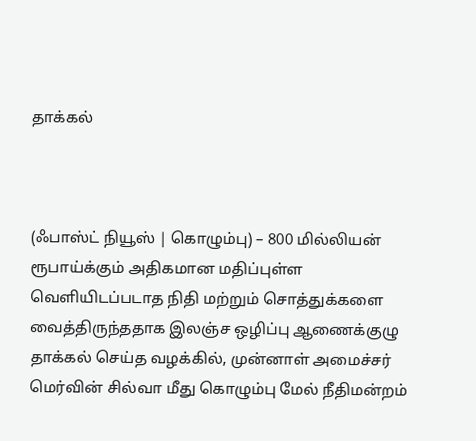தாக்கல்



(ஃபாஸ்ட் நியூஸ் | கொழும்பு) – 800 மில்லியன் ரூபாய்க்கும் அதிகமான மதிப்புள்ள வெளியிடப்படாத நிதி மற்றும் சொத்துக்களை வைத்திருந்ததாக இலஞ்ச ஒழிப்பு ஆணைக்குழு தாக்கல் செய்த வழக்கில், முன்னாள் அமைச்சர் மெர்வின் சில்வா மீது கொழும்பு மேல் நீதிமன்றம்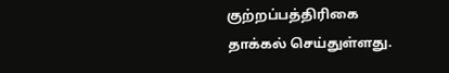குற்றப்பத்திரிகை தாக்கல் செய்துள்ளது.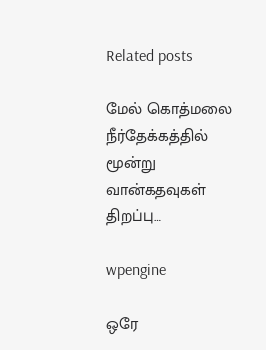Related posts

மேல் கொத்மலை நீர்தேக்கத்தில் மூன்று வான்கதவுகள் திறப்பு…

wpengine

ஒரே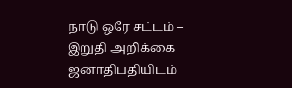நாடு ஒரே சட்டம் – இறுதி அறிக்கை ஜனாதிபதியிடம்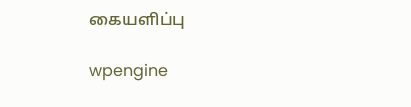கையளிப்பு

wpengine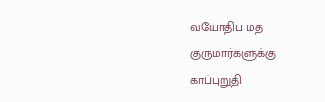வயோதிப மத குருமார்களுக்கு காப்புறுதி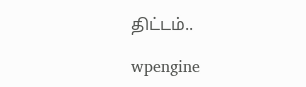திட்டம்..

wpengine